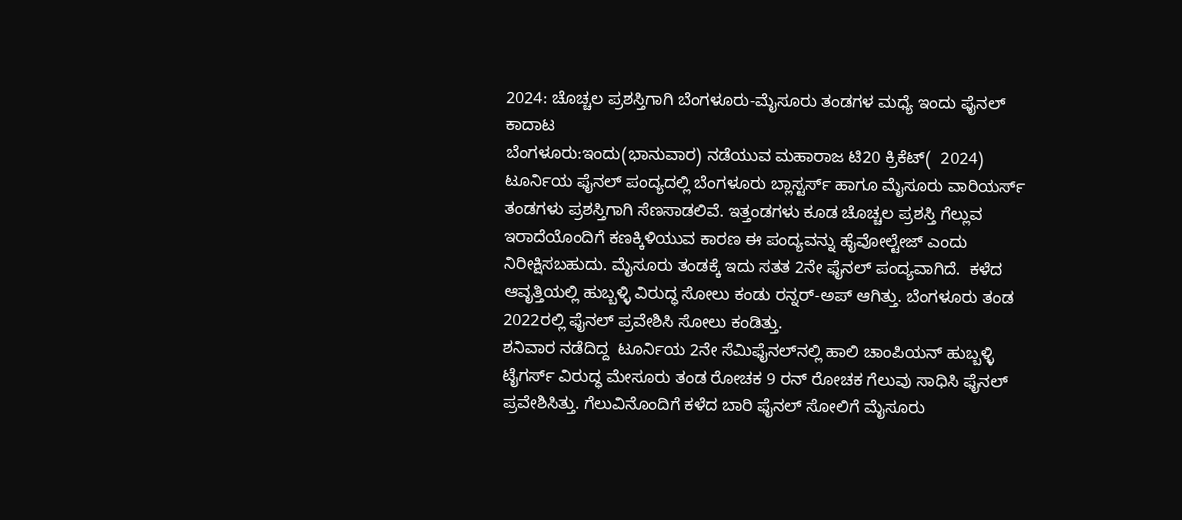2024: ಚೊಚ್ಚಲ ಪ್ರಶಸ್ತಿಗಾಗಿ ಬೆಂಗಳೂರು-ಮೈಸೂರು ತಂಡಗಳ ಮಧ್ಯೆ ಇಂದು ಫೈನಲ್‌ ಕಾದಾಟ
ಬೆಂಗಳೂರು:ಇಂದು(ಭಾನುವಾರ) ನಡೆಯುವ ಮಹಾರಾಜ ಟಿ20 ಕ್ರಿಕೆಟ್‌(  2024) ಟೂರ್ನಿಯ ಫೈನಲ್‌ ಪಂದ್ಯದಲ್ಲಿ ಬೆಂಗಳೂರು ಬ್ಲಾಸ್ಟರ್ಸ್‌ ಹಾಗೂ ಮೈಸೂರು ವಾರಿಯರ್ಸ್‌ ತಂಡಗಳು ಪ್ರಶಸ್ತಿಗಾಗಿ ಸೆಣಸಾಡಲಿವೆ. ಇತ್ತಂಡಗಳು ಕೂಡ ಚೊಚ್ಚಲ ಪ್ರಶಸ್ತಿ ಗೆಲ್ಲುವ ಇರಾದೆಯೊಂದಿಗೆ ಕಣಕ್ಕಿಳಿಯುವ ಕಾರಣ ಈ ಪಂದ್ಯವನ್ನು ಹೈವೋಲ್ಟೇಜ್‌ ಎಂದು ನಿರೀಕ್ಷಿಸಬಹುದು. ಮೈಸೂರು ತಂಡಕ್ಕೆ ಇದು ಸತತ 2ನೇ ಫೈನಲ್‌ ಪಂದ್ಯವಾಗಿದೆ.  ಕಳೆದ ಆವೃತ್ತಿಯಲ್ಲಿ ಹುಬ್ಬಳ್ಳಿ ವಿರುದ್ಧ ಸೋಲು ಕಂಡು ರನ್ನರ್‌-ಅಪ್‌ ಆಗಿತ್ತು. ಬೆಂಗಳೂರು ತಂಡ 2022ರಲ್ಲಿ ಫೈನಲ್‌ ಪ್ರವೇಶಿಸಿ ಸೋಲು ಕಂಡಿತ್ತು.
ಶನಿವಾರ ನಡೆದಿದ್ದ  ಟೂರ್ನಿಯ 2ನೇ ಸೆಮಿಫೈನಲ್‌ನಲ್ಲಿ ಹಾಲಿ ಚಾಂಪಿಯನ್‌ ಹುಬ್ಬಳ್ಳಿ ಟೈಗರ್ಸ್‌ ವಿರುದ್ಧ ಮೇಸೂರು ತಂಡ ರೋಚಕ 9 ರನ್‌ ರೋಚಕ ಗೆಲುವು ಸಾಧಿಸಿ ಫೈನಲ್‌ ಪ್ರವೇಶಿಸಿತ್ತು. ಗೆಲುವಿನೊಂದಿಗೆ ಕಳೆದ ಬಾರಿ ಫೈನಲ್‌ ಸೋಲಿಗೆ ಮೈಸೂರು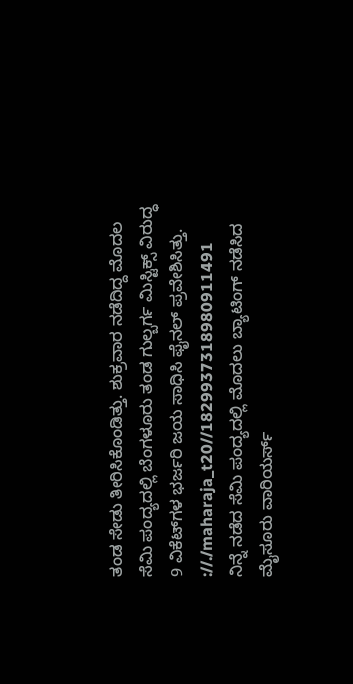ತಂಡ ಸೇಡು ತೀರಿಸಿಕೊಂಡಿತ್ತು. ಶುಕ್ರವಾರ ನಡೆದಿದ್ದ ಮೊದಲ ಸೆಮಿ ಪಂದ್ಯದಲ್ಲಿ ಬೆಂಗಳೂರು ತಂಡ ಗುಲ್ಬರ್ಗ ಮಿಸ್ಟಿಕ್ಸ್‌ ವಿರುದ್ಧ 9 ವಿಕೆಟ್‌ಗಳ ಭರ್ಜರಿ ಜಯ ಸಾಧಿಸಿ ಫೈನಲ್‌ ಪ್ರವೇಶಿಸಿತ್ತು.
://./maharaja_t20//1829937318980911491
ನಿನ್ನೆ ನಡೆದ ಸೆಮಿ ಪಂದ್ಯದಲ್ಲಿ ಮೊದಲು ಬ್ಯಾಟಿಂಗ್‌ ನಡೆಸಿದ ಮೈಸೂರು ವಾರಿಯರ್ಸ್‌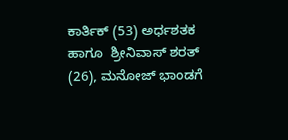ಕಾರ್ತಿಕ್‌ (53) ಅರ್ಧಶತಕ ಹಾಗೂ  ಶ್ರೀನಿವಾಸ್‌ ಶರತ್‌ (26), ಮನೋಜ್‌ ಭಾಂಡಗೆ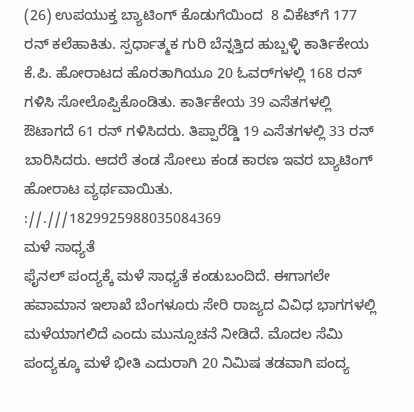(26) ಉಪಯುಕ್ತ ಬ್ಯಾಟಿಂಗ್‌ ಕೊಡುಗೆಯಿಂದ  8 ವಿಕೆಟ್‌ಗೆ 177 ರನ್‌ ಕಲೆಹಾಕಿತು. ಸ್ಪರ್ಧಾತ್ಮಕ ಗುರಿ ಬೆನ್ನತ್ತಿದ ಹುಬ್ಬಳ್ಳಿ ಕಾರ್ತಿಕೇಯ ಕೆ.ಪಿ. ಹೋರಾಟದ ಹೊರತಾಗಿಯೂ 20 ಓವರ್‌ಗಳಲ್ಲಿ 168 ರನ್‌ ಗಳಿಸಿ ಸೋಲೊಪ್ಪಿಕೊಂಡಿತು. ಕಾರ್ತಿಕೇಯ 39 ಎಸೆತಗಳಲ್ಲಿ ಔಟಾಗದೆ 61 ರನ್‌ ಗಳಿಸಿದರು. ತಿಪ್ಪಾರೆಡ್ಡಿ 19 ಎಸೆತಗಳಲ್ಲಿ 33 ರನ್‌ ಬಾರಿಸಿದರು. ಆದರೆ ತಂಡ ಸೋಲು ಕಂಡ ಕಾರಣ ಇವರ ಬ್ಯಾಟಿಂಗ್‌ ಹೋರಾಟ ವ್ಯರ್ಥವಾಯಿತು.
://.///1829925988035084369
ಮಳೆ ಸಾಧ್ಯತೆ
ಫೈನಲ್‌ ಪಂದ್ಯಕ್ಕೆ ಮಳೆ ಸಾಧ್ಯತೆ ಕಂಡುಬಂದಿದೆ. ಈಗಾಗಲೇ ಹವಾಮಾನ ಇಲಾಖೆ ಬೆಂಗಳೂರು ಸೇರಿ ರಾಜ್ಯದ ವಿವಿಧ ಭಾಗಗಳಲ್ಲಿ ಮಳೆಯಾಗಲಿದೆ ಎಂದು ಮುನ್ಸೂಚನೆ ನೀಡಿದೆ. ಮೊದಲ ಸೆಮಿ ಪಂದ್ಯಕ್ಕೂ ಮಳೆ ಭೀತಿ ಎದುರಾಗಿ 20 ನಿಮಿಷ ತಡವಾಗಿ ಪಂದ್ಯ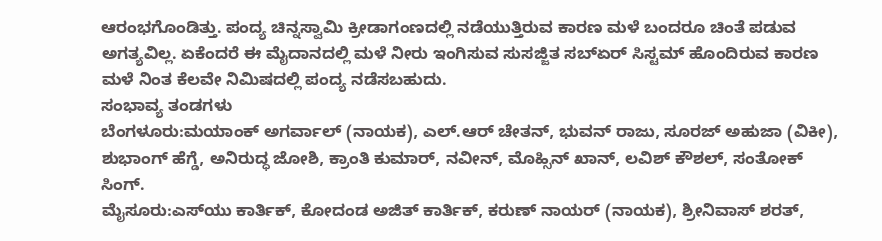ಆರಂಭಗೊಂಡಿತ್ತು. ಪಂದ್ಯ ಚಿನ್ನಸ್ವಾಮಿ ಕ್ರೀಡಾಗಂಣದಲ್ಲಿ ನಡೆಯುತ್ತಿರುವ ಕಾರಣ ಮಳೆ ಬಂದರೂ ಚಿಂತೆ ಪಡುವ ಅಗತ್ಯವಿಲ್ಲ. ಏಕೆಂದರೆ ಈ ಮೈದಾನದಲ್ಲಿ ಮಳೆ ನೀರು ಇಂಗಿಸುವ ಸುಸಜ್ಜಿತ ಸಬ್ಏರ್ ಸಿಸ್ಟಮ್ ಹೊಂದಿರುವ ಕಾರಣ ಮಳೆ ನಿಂತ ಕೆಲವೇ ನಿಮಿಷದಲ್ಲಿ ಪಂದ್ಯ ನಡೆಸಬಹುದು.
ಸಂಭಾವ್ಯ ತಂಡಗಳು
ಬೆಂಗಳೂರು:ಮಯಾಂಕ್ ಅಗರ್ವಾಲ್ (ನಾಯಕ), ಎಲ್‌.ಆರ್ ಚೇತನ್, ಭುವನ್ ರಾಜು, ಸೂರಜ್ ಅಹುಜಾ (ವಿಕೀ), ಶುಭಾಂಗ್ ಹೆಗ್ಡೆ, ಅನಿರುದ್ಧ ಜೋಶಿ, ಕ್ರಾಂತಿ ಕುಮಾರ್, ನವೀನ್, ಮೊಹ್ಸಿನ್ ಖಾನ್, ಲವಿಶ್ ಕೌಶಲ್, ಸಂತೋಕ್ ಸಿಂಗ್.
ಮೈಸೂರು:ಎಸ್‌ಯು ಕಾರ್ತಿಕ್, ಕೋದಂಡ ಅಜಿತ್ ಕಾರ್ತಿಕ್, ಕರುಣ್ ನಾಯರ್ (ನಾಯಕ), ಶ್ರೀನಿವಾಸ್ ಶರತ್,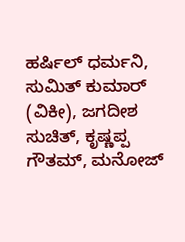ಹರ್ಷಿಲ್ ಧರ್ಮನಿ, ಸುಮಿತ್ ಕುಮಾರ್ (ವಿಕೀ), ಜಗದೀಶ ಸುಚಿತ್, ಕೃಷ್ಣಪ್ಪ ಗೌತಮ್, ಮನೋಜ್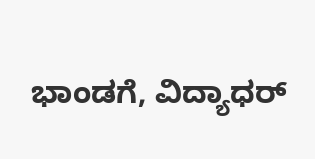ಭಾಂಡಗೆ, ವಿದ್ಯಾಧರ್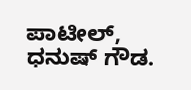ಪಾಟೀಲ್, ಧನುಷ್ ಗೌಡ.